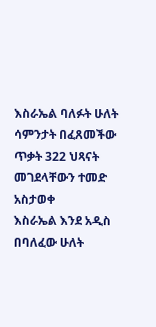እስራኤል ባለፉት ሁለት ሳምንታት በፈጸመችው ጥቃት 322 ህጻናት መገደላቸውን ተመድ አስታወቀ
እስራኤል እንደ አዲስ በባለፈው ሁለት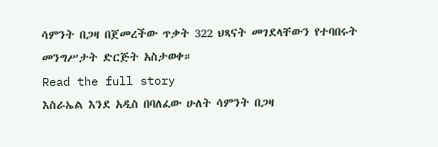ሳምንት በጋዛ በጀመረችው ጥቃት 322 ህጻናት መገደላቸውን የተባበሩት መንግሥታት ድርጅት አስታወቀ።
Read the full story
እስራኤል እንደ አዲስ በባለፈው ሁለት ሳምንት በጋዛ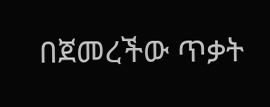በጀመረችው ጥቃት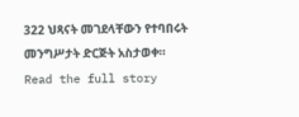322 ህጻናት መገደላቸውን የተባበሩት መንግሥታት ድርጅት አስታወቀ።
Read the full story